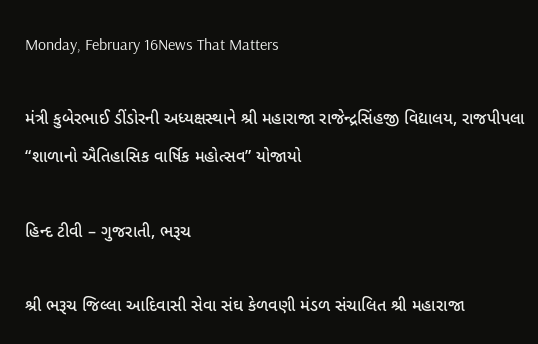Monday, February 16News That Matters

મંત્રી કુબેરભાઈ ડીંડોરની અધ્યક્ષસ્થાને શ્રી મહારાજા રાજેન્દ્રસિંહજી વિદ્યાલય, રાજપીપલા “શાળાનો ઐતિહાસિક વાર્ષિક મહોત્સવ” યોજાયો

હિન્દ ટીવી – ગુજરાતી, ભરૂચ

શ્રી ભરૂચ જિલ્લા આદિવાસી સેવા સંઘ કેળવણી મંડળ સંચાલિત શ્રી મહારાજા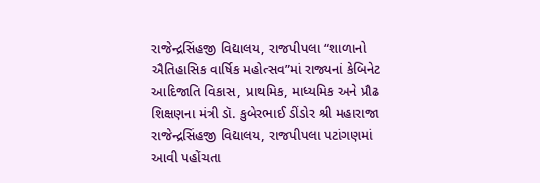રાજેન્દ્રસિંહજી વિદ્યાલય, રાજપીપલા “શાળાનો ઐતિહાસિક વાર્ષિક મહોત્સવ”માં રાજ્યનાં કેબિનેટ આદિજાતિ વિકાસ, પ્રાથમિક, માધ્યમિક અને પ્રૌઢ શિક્ષણના મંત્રી ડૉ. કુબેરભાઈ ડીંડોર શ્રી મહારાજા રાજેન્દ્રસિંહજી વિદ્યાલય, રાજપીપલા પટાંગણમાં આવી પહોંચતા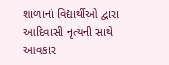શાળાનાં વિદ્યાર્થીઓ દ્વારા આદિવાસી નૃત્યની સાથે આવકાર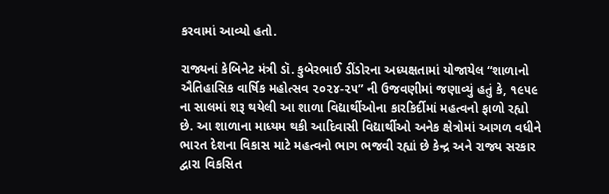કરવામાં આવ્યો હતો.

રાજ્યનાં કેબિનેટ મંત્રી ડૉ. કુબેરભાઈ ડીંડોરના અધ્યક્ષતામાં યોજાયેલ “શાળાનો ઐતિહાસિક વાર્ષિક મહોત્સવ ૨૦૨૪-૨૫” ની ઉજવણીમાં જણાવ્યું હતું કે, ૧૯૫૯ ના સાલમાં શરૂ થયેલી આ શાળા વિદ્યાર્થીઓના કારકિર્દીમાં મહત્વનો ફાળો રહ્યો છે. આ શાળાના માધ્યમ થકી આદિવાસી વિદ્યાર્થીઓ અનેક ક્ષેત્રોમાં આગળ વધીને ભારત દેશના વિકાસ માટે મહત્વનો ભાગ ભજવી રહ્યાં છે કેન્દ્ર અને રાજ્ય સરકાર દ્વારા વિકસિત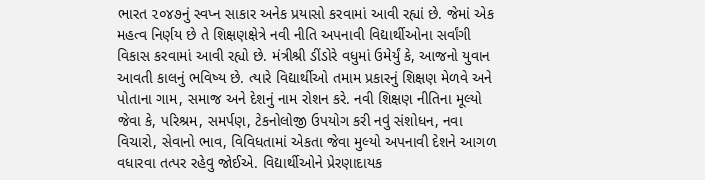ભારત ૨૦૪૭નું સ્વપ્ન સાકાર અનેક પ્રયાસો કરવામાં આવી રહ્યાં છે. જેમાં એક મહત્વ નિર્ણય છે તે શિક્ષણક્ષેત્રે નવી નીતિ અપનાવી વિદ્યાર્થીઓના સર્વાંગી વિકાસ કરવામાં આવી રહ્યો છે. મંત્રીશ્રી ડીંડોરે વધુમાં ઉમેર્યું કે, આજનો યુવાન આવતી કાલનું ભવિષ્ય છે. ત્યારે વિદ્યાર્થીઓ તમામ પ્રકારનું શિક્ષણ મેળવે અને પોતાના ગામ, સમાજ અને દેશનું નામ રોશન કરે. નવી શિક્ષણ નીતિના મૂલ્યો જેવા કે, પરિશ્રમ, સમર્પણ, ટેકનોલોજી ઉપયોગ કરી નવું સંશોધન, નવા વિચારો, સેવાનો ભાવ, વિવિધતામાં એકતા જેવા મુલ્યો અપનાવી દેશને આગળ વધારવા તત્પર રહેવુ જોઈએ. વિદ્યાર્થીઓને પ્રેરણાદાયક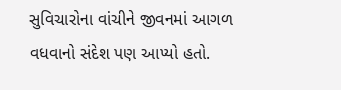સુવિચારોના વાંચીને જીવનમાં આગળ વધવાનો સંદેશ પણ આપ્યો હતો.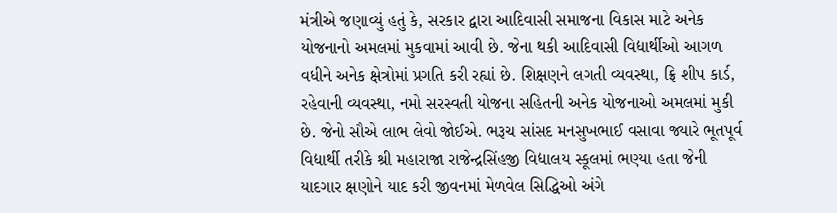મંત્રીએ જણાવ્યું હતું કે, સરકાર દ્વારા આદિવાસી સમાજના વિકાસ માટે અનેક યોજનાનો અમલમાં મુકવામાં આવી છે. જેના થકી આદિવાસી વિદ્યાર્થીઓ આગળ વધીને અનેક ક્ષેત્રોમાં પ્રગતિ કરી રહ્યાં છે. શિક્ષણને લગતી વ્યવસ્થા, ફ્રિ શીપ કાર્ડ, રહેવાની વ્યવસ્થા, નમો સરસ્વતી યોજના સહિતની અનેક યોજનાઓ અમલમાં મુકી છે. જેનો સૌએ લાભ લેવો જોઈએ. ભરૂચ સાંસદ મનસુખભાઈ વસાવા જ્યારે ભૂતપૂર્વ વિદ્યાર્થી તરીકે શ્રી મહારાજા રાજેન્દ્રસિંહજી વિદ્યાલય સ્કૂલમાં ભણ્યા હતા જેની યાદગાર ક્ષણોને યાદ કરી જીવનમાં મેળવેલ સિદ્ધિઓ અંગે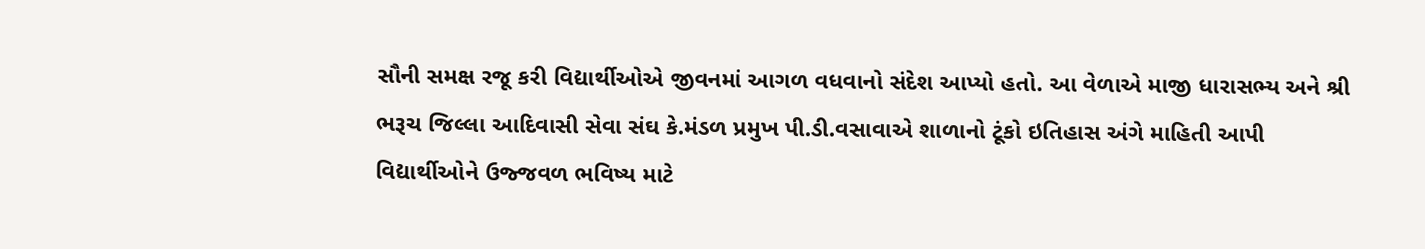સૌની સમક્ષ રજૂ કરી વિદ્યાર્થીઓએ જીવનમાં આગળ વધવાનો સંદેશ આપ્યો હતો. આ વેળાએ માજી ધારાસભ્ય અને શ્રી ભરૂચ જિલ્લા આદિવાસી સેવા સંઘ કે.મંડળ પ્રમુખ પી.ડી.વસાવાએ શાળાનો ટૂંકો ઇતિહાસ અંગે માહિતી આપી વિદ્યાર્થીઓને ઉજ્જવળ ભવિષ્ય માટે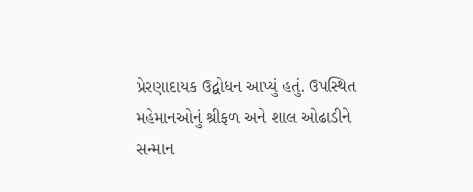પ્રેરણાદાયક ઉદ્બોધન આપ્યું હતું. ઉપસ્થિત મહેમાનઓનું શ્રીફળ અને શાલ ઓઢાડીને સન્માન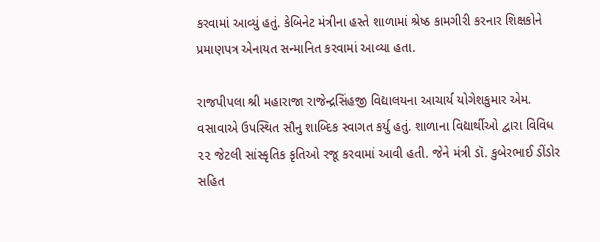કરવામાં આવ્યું હતું. કેબિનેટ મંત્રીના હસ્તે શાળામાં શ્રેષ્ઠ કામગીરી કરનાર શિક્ષકોને પ્રમાણપત્ર એનાયત સન્માનિત કરવામાં આવ્યા હતા.

રાજપીપલા શ્રી મહારાજા રાજેન્દ્રસિંહજી વિદ્યાલયના આચાર્ય યોગેશકુમાર એમ. વસાવાએ ઉપસ્થિત સૌનુ શાબ્દિક સ્વાગત કર્યુ હતું. શાળાના વિદ્યાર્થીઓ દ્વારા વિવિધ ૨૨ જેટલી સાંસ્કૃતિક કૃતિઓ રજૂ કરવામાં આવી હતી. જેને મંત્રી ડૉ. કુબેરભાઈ ડીંડોર સહિત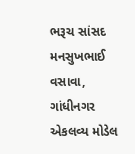ભરૂચ સાંસદ મનસુખભાઈ વસાવા, ગાંધીનગર એકલવ્ય મોડેલ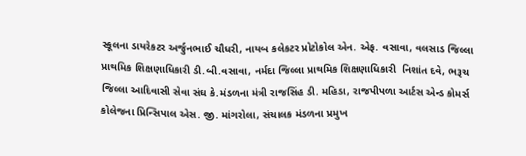સ્કૂલના ડાયરેકટર અર્જુનભાઈ ચૌધરી, નાયબ કલેકટર પ્રોટોકોલ એન. એફ. વસાવા, વલસાડ જિલ્લા પ્રાથમિક શિક્ષણાધિકારી ડી.બી.વસાવા, નર્મદા જિલ્લા પ્રાથમિક શિક્ષણાધિકારી  નિશાંત દવે, ભરૂચ જિલ્લા આદિવાસી સેવા સંઘ કે.મંડળના મંત્રી રાજસિંહ ડી. મહિડા, રાજપીપળા આર્ટસ એન્ડ કોમર્સ કોલેજના પ્રિન્સિપાલ એસ. જી. માંગરોલા, સંચાલક મંડળના પ્રમુખ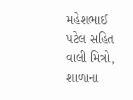મહેશભાઈ પટેલ સહિત વાલી મિત્રો, શાળાના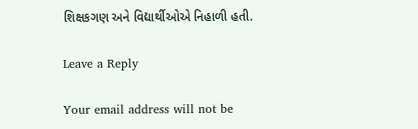શિક્ષકગણ અને વિદ્યાર્થીઓએ નિહાળી હતી.

Leave a Reply

Your email address will not be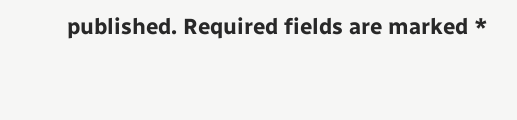published. Required fields are marked *